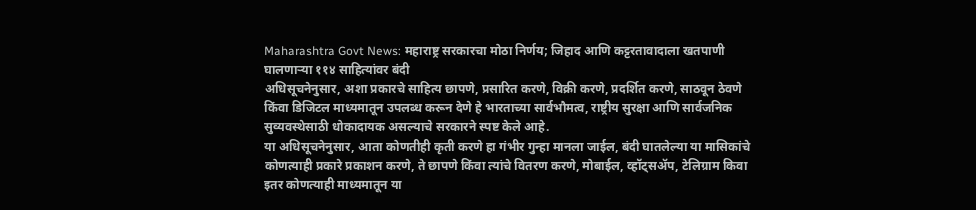Maharashtra Govt News: महाराष्ट्र सरकारचा मोठा निर्णय; जिहाद आणि कट्टरतावादाला खतपाणी घालणाऱ्या ११४ साहित्यांवर बंदी
अधिसूचनेनुसार, अशा प्रकारचे साहित्य छापणे, प्रसारित करणे, विक्री करणे, प्रदर्शित करणे, साठवून ठेवणे किंवा डिजिटल माध्यमातून उपलब्ध करून देणे हे भारताच्या सार्वभौमत्व, राष्ट्रीय सुरक्षा आणि सार्वजनिक सुव्यवस्थेसाठी धोकादायक असल्याचे सरकारने स्पष्ट केले आहे.
या अधिसूचनेनुसार, आता कोणतीही कृती करणे हा गंभीर गुन्हा मानला जाईल, बंदी घातलेल्या या मासिकांचे कोणत्याही प्रकारे प्रकाशन करणे, ते छापणे किंवा त्यांचे वितरण करणे, मोबाईल, व्हॉट्सॲप, टेलिग्राम किवा इतर कोणत्याही माध्यमातून या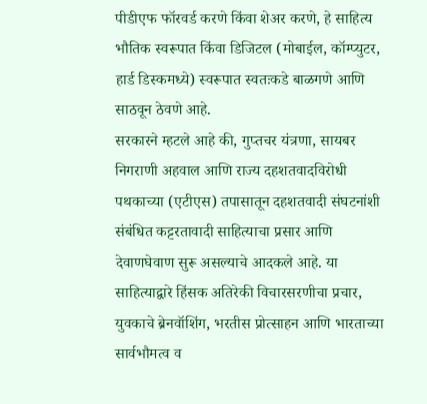पीडीएफ फॉरवर्ड करणे किंवा शेअर करणे, हे साहित्य भौतिक स्वरूपात किंवा डिजिटल (मोबाईल, कॉम्प्युटर, हार्ड डिस्कमध्ये) स्वरूपात स्वतःकडे बाळगणे आणि साठवून ठेवणे आहे.
सरकारने म्हटले आहे की, गुप्तचर यंत्रणा, सायबर निगराणी अहवाल आणि राज्य दहशतवादविरोधी पथकाच्या (एटीएस) तपासातून दहशतवादी संघटनांशी संबंधित कट्टरतावादी साहित्याचा प्रसार आणि देवाणघेवाण सुरू असल्याचे आदकले आहे. या साहित्याद्वारे हिंसक अतिरेकी विचारसरणीचा प्रचार, युवकाचे ब्रेनवॉशिंग, भरतीस प्रोत्साहन आणि भारताच्या सार्वभौमत्व व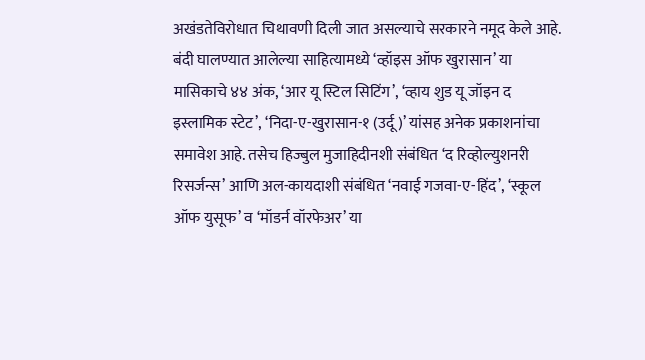अखंडतेविरोधात चिथावणी दिली जात असल्याचे सरकारने नमूद केले आहे.
बंदी घालण्यात आलेल्या साहित्यामध्ये ‘व्हॉइस ऑफ खुरासान’ या मासिकाचे ४४ अंक, ‘आर यू स्टिल सिटिंग’, ‘व्हाय शुड यू जॉइन द इस्लामिक स्टेट’, ‘निदा-ए-खुरासान-१ (उर्दू)’ यांसह अनेक प्रकाशनांचा समावेश आहे. तसेच हिज्बुल मुजाहिदीनशी संबंधित ‘द रिव्होल्युशनरी रिसर्जन्स’ आणि अल-कायदाशी संबंधित ‘नवाई गजवा-ए-हिंद’, ‘स्कूल ऑफ युसूफ’ व ‘मॉडर्न वॉरफेअर’ या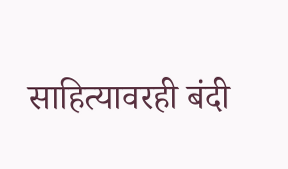साहित्यावरही बंदी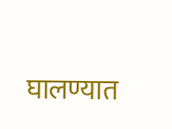घालण्यात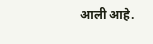आली आहे.